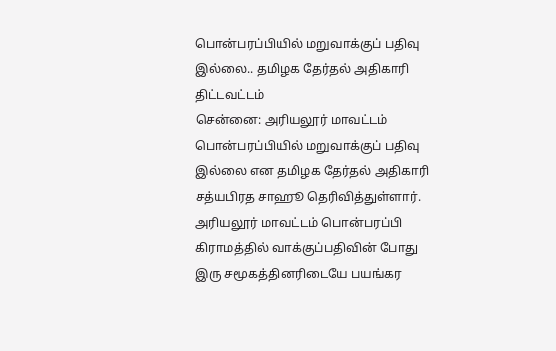பொன்பரப்பியில் மறுவாக்குப் பதிவு இல்லை.. தமிழக தேர்தல் அதிகாரி திட்டவட்டம்
சென்னை: அரியலூர் மாவட்டம் பொன்பரப்பியில் மறுவாக்குப் பதிவு இல்லை என தமிழக தேர்தல் அதிகாரி சத்யபிரத சாஹூ தெரிவித்துள்ளார்.
அரியலூர் மாவட்டம் பொன்பரப்பி கிராமத்தில் வாக்குப்பதிவின் போது இரு சமூகத்தினரிடையே பயங்கர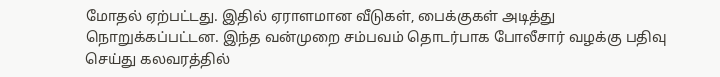மோதல் ஏற்பட்டது. இதில் ஏராளமான வீடுகள், பைக்குகள் அடித்து நொறுக்கப்பட்டன. இந்த வன்முறை சம்பவம் தொடர்பாக போலீசார் வழக்கு பதிவு செய்து கலவரத்தில்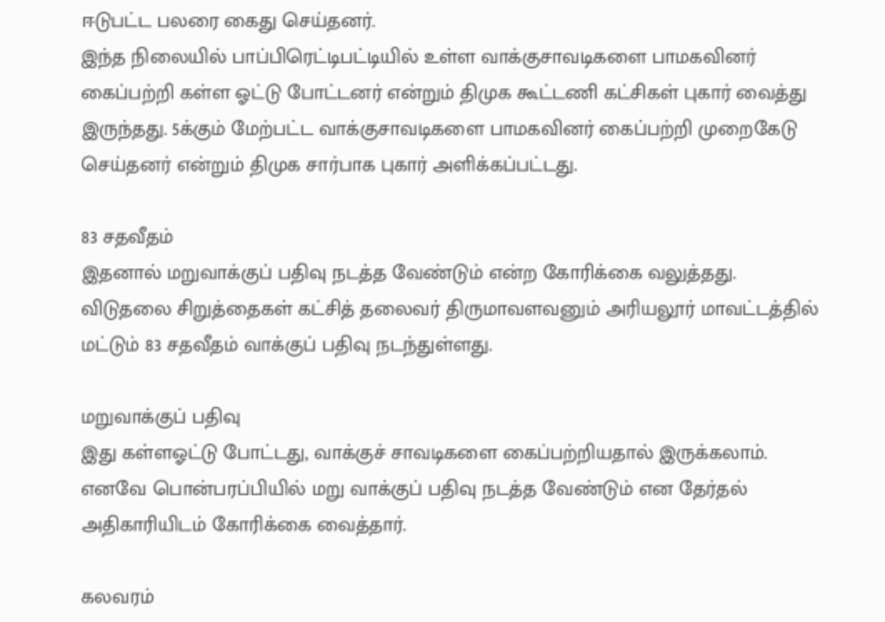ஈடுபட்ட பலரை கைது செய்தனர்.
இந்த நிலையில் பாப்பிரெட்டிபட்டியில் உள்ள வாக்குசாவடிகளை பாமகவினர் கைப்பற்றி கள்ள ஓட்டு போட்டனர் என்றும் திமுக கூட்டணி கட்சிகள் புகார் வைத்து இருந்தது. 5க்கும் மேற்பட்ட வாக்குசாவடிகளை பாமகவினர் கைப்பற்றி முறைகேடு செய்தனர் என்றும் திமுக சார்பாக புகார் அளிக்கப்பட்டது.

83 சதவீதம்
இதனால் மறுவாக்குப் பதிவு நடத்த வேண்டும் என்ற கோரிக்கை வலுத்தது. விடுதலை சிறுத்தைகள் கட்சித் தலைவர் திருமாவளவனும் அரியலூர் மாவட்டத்தில் மட்டும் 83 சதவீதம் வாக்குப் பதிவு நடந்துள்ளது.

மறுவாக்குப் பதிவு
இது கள்ளஓட்டு போட்டது, வாக்குச் சாவடிகளை கைப்பற்றியதால் இருக்கலாம். எனவே பொன்பரப்பியில் மறு வாக்குப் பதிவு நடத்த வேண்டும் என தேர்தல் அதிகாரியிடம் கோரிக்கை வைத்தார்.

கலவரம்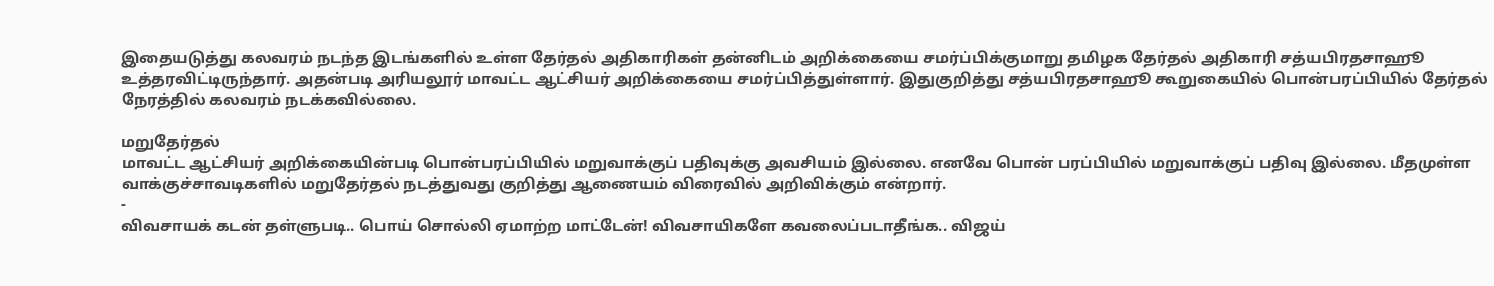இதையடுத்து கலவரம் நடந்த இடங்களில் உள்ள தேர்தல் அதிகாரிகள் தன்னிடம் அறிக்கையை சமர்ப்பிக்குமாறு தமிழக தேர்தல் அதிகாரி சத்யபிரதசாஹூ உத்தரவிட்டிருந்தார். அதன்படி அரியலூர் மாவட்ட ஆட்சியர் அறிக்கையை சமர்ப்பித்துள்ளார். இதுகுறித்து சத்யபிரதசாஹூ கூறுகையில் பொன்பரப்பியில் தேர்தல் நேரத்தில் கலவரம் நடக்கவில்லை.

மறுதேர்தல்
மாவட்ட ஆட்சியர் அறிக்கையின்படி பொன்பரப்பியில் மறுவாக்குப் பதிவுக்கு அவசியம் இல்லை. எனவே பொன் பரப்பியில் மறுவாக்குப் பதிவு இல்லை. மீதமுள்ள வாக்குச்சாவடிகளில் மறுதேர்தல் நடத்துவது குறித்து ஆணையம் விரைவில் அறிவிக்கும் என்றார்.
-
விவசாயக் கடன் தள்ளுபடி.. பொய் சொல்லி ஏமாற்ற மாட்டேன்! விவசாயிகளே கவலைப்படாதீங்க.. விஜய்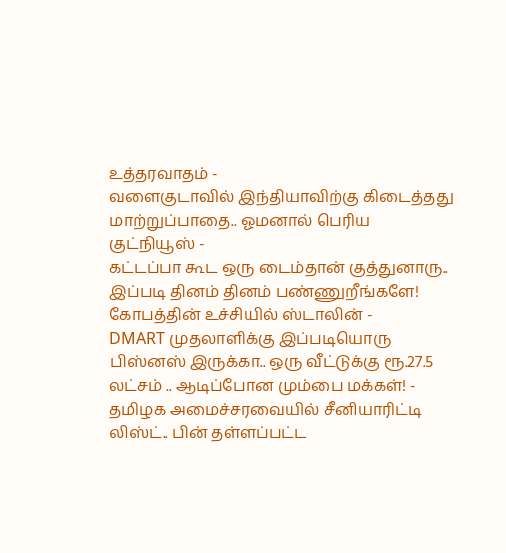உத்தரவாதம் -
வளைகுடாவில் இந்தியாவிற்கு கிடைத்தது மாற்றுப்பாதை.. ஓமனால் பெரிய குட்நியூஸ் -
கட்டப்பா கூட ஒரு டைம்தான் குத்துனாரு.. இப்படி தினம் தினம் பண்ணுறீங்களே! கோபத்தின் உச்சியில் ஸ்டாலின் -
DMART முதலாளிக்கு இப்படியொரு பிஸ்னஸ் இருக்கா.. ஒரு வீட்டுக்கு ரூ.27.5 லட்சம் .. ஆடிப்போன மும்பை மக்கள்! -
தமிழக அமைச்சரவையில் சீனியாரிட்டி லிஸ்ட்.. பின் தள்ளப்பட்ட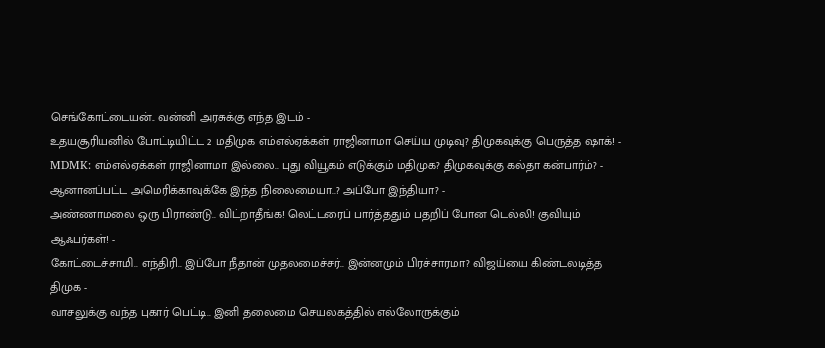செங்கோட்டையன்.. வன்னி அரசுக்கு எந்த இடம் -
உதயசூரியனில் போட்டியிட்ட 2 மதிமுக எம்எல்ஏக்கள் ராஜினாமா செய்ய முடிவு? திமுகவுக்கு பெருத்த ஷாக்! -
MDMK: எம்எல்ஏக்கள் ராஜினாமா இல்லை.. புது வியூகம் எடுக்கும் மதிமுக? திமுகவுக்கு கல்தா கன்பார்ம்? -
ஆனானப்பட்ட அமெரிக்காவுக்கே இந்த நிலைமையா..? அப்போ இந்தியா? -
அண்ணாமலை ஒரு பிராண்டு.. விட்றாதீங்க! லெட்டரைப் பார்த்ததும் பதறிப் போன டெல்லி! குவியும் ஆஃபர்கள்! -
கோட்டைச்சாமி.. எந்திரி.. இப்போ நீதான் முதலமைச்சர்.. இன்னமும் பிரச்சாரமா? விஜய்யை கிண்டலடித்த திமுக -
வாசலுக்கு வந்த புகார் பெட்டி.. இனி தலைமை செயலகத்தில் எல்லோருக்கும்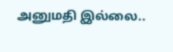அனுமதி இல்லை..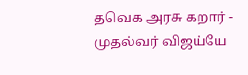தவெக அரசு கறார் -
முதல்வர் விஜய்யே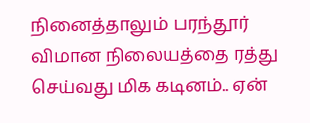நினைத்தாலும் பரந்தூர் விமான நிலையத்தை ரத்து செய்வது மிக கடினம்.. ஏன்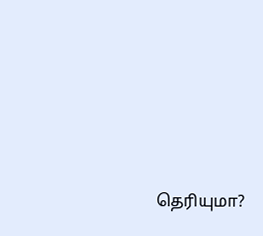தெரியுமா?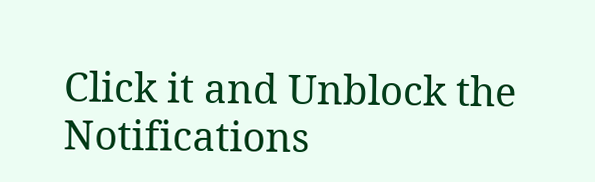Click it and Unblock the Notifications